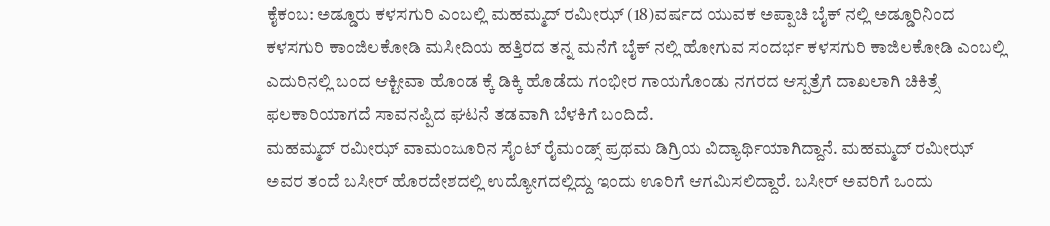ಕೈಕಂಬ: ಅಡ್ಡೂರು ಕಳಸಗುರಿ ಎಂಬಲ್ಲಿ ಮಹಮ್ಮದ್ ರಮೀಝ್ (18)ವರ್ಷದ ಯುವಕ ಅಪ್ಪಾಚಿ ಬೈಕ್ ನಲ್ಲಿ ಅಡ್ಡೂರಿನಿಂದ ಕಳಸಗುರಿ ಕಾಂಜಿಲಕೋಡಿ ಮಸೀದಿಯ ಹತ್ತಿರದ ತನ್ನ ಮನೆಗೆ ಬೈಕ್ ನಲ್ಲಿ ಹೋಗುವ ಸಂದರ್ಭ ಕಳಸಗುರಿ ಕಾಜಿಲಕೋಡಿ ಎಂಬಲ್ಲಿ ಎದುರಿನಲ್ಲಿ ಬಂದ ಆಕ್ಟೀವಾ ಹೊಂಡ ಕ್ಕೆ ಡಿಕ್ಕಿ ಹೊಡೆದು ಗಂಭೀರ ಗಾಯಗೊಂಡು ನಗರದ ಆಸ್ಪತ್ರೆಗೆ ದಾಖಲಾಗಿ ಚಿಕಿತ್ಸೆ ಫಲಕಾರಿಯಾಗದೆ ಸಾವನಪ್ಪಿದ ಘಟನೆ ತಡವಾಗಿ ಬೆಳಕಿಗೆ ಬಂದಿದೆ.
ಮಹಮ್ಮದ್ ರಮೀಝ್ ವಾಮಂಜೂರಿನ ಸೈಂಟ್ ರೈಮಂಡ್ಸ್ ಪ್ರಥಮ ಡಿಗ್ರಿಯ ವಿದ್ಯಾರ್ಥಿಯಾಗಿದ್ದಾನೆ. ಮಹಮ್ಮದ್ ರಮೀಝ್ ಅವರ ತಂದೆ ಬಸೀರ್ ಹೊರದೇಶದಲ್ಲಿ ಉದ್ಯೋಗದಲ್ಲಿದ್ದು ಇಂದು ಊರಿಗೆ ಆಗಮಿಸಲಿದ್ದಾರೆ. ಬಸೀರ್ ಅವರಿಗೆ ಒಂದು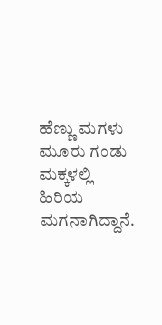ಹೆಣ್ಣು ಮಗಳು ಮೂರು ಗಂಡು ಮಕ್ಕಳಲ್ಲಿ ಹಿರಿಯ ಮಗನಾಗಿದ್ದಾನೆ.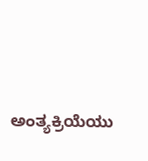ಅಂತ್ಯಕ್ರಿಯೆಯು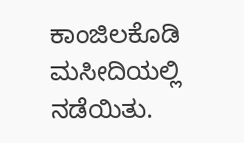ಕಾಂಜಿಲಕೊಡಿ ಮಸೀದಿಯಲ್ಲಿ ನಡೆಯಿತು.